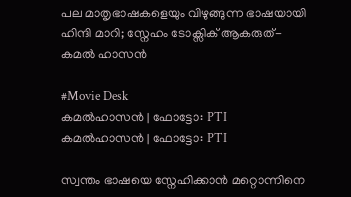പല മാതൃഭാഷകളെയും വിഴുങ്ങുന്ന ഭാഷയായി ഹിന്ദി മാറി; സ്നേഹം ടോക്സിക് ആകരുത്- കമൽ ഹാസൻ

#Movie Desk
കമൽഹാസൻ | ഫോട്ടോ: PTI
കമൽഹാസൻ | ഫോട്ടോ: PTI

സ്വന്തം ഭാഷയെ സ്നേഹിക്കാൻ മറ്റൊന്നിനെ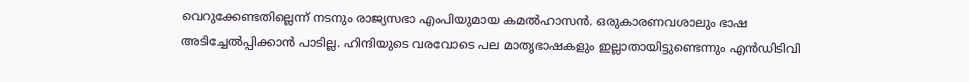വെറുക്കേണ്ടതില്ലെന്ന് നടനും രാജ്യസഭാ എംപിയുമായ കമൽഹാസൻ. ഒരുകാരണവശാലും ഭാഷ അടിച്ചേൽപ്പിക്കാൻ പാടില്ല. ഹിന്ദിയുടെ വരവോടെ പല മാതൃഭാഷകളും ഇല്ലാതായിട്ടുണ്ടെന്നും എൻഡിടിവി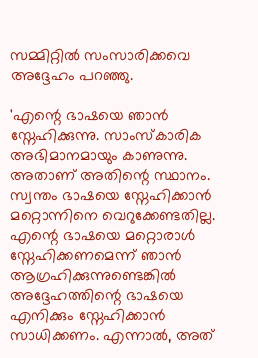സമ്മിറ്റിൽ സംസാരിക്കവെ അദ്ദേഹം പറഞ്ഞു.

'എന്റെ ഭാഷയെ ഞാൻ സ്നേഹിക്കുന്നു. സാംസ്കാരിക അഭിമാനമായും കാണുന്നു. അതാണ് അതിന്റെ സ്ഥാനം. സ്വന്തം ഭാഷയെ സ്നേഹിക്കാൻ മറ്റൊന്നിനെ വെറുക്കേണ്ടതില്ല. എന്റെ ഭാഷയെ മറ്റൊരാൾ സ്നേഹിക്കണമെന്ന് ഞാൻ ആഗ്രഹിക്കുന്നുണ്ടെങ്കിൽ അദ്ദേഹത്തിന്റെ ഭാഷയെ എനിക്കും സ്നേഹിക്കാൻ സാധിക്കണം. എന്നാൽ, അത്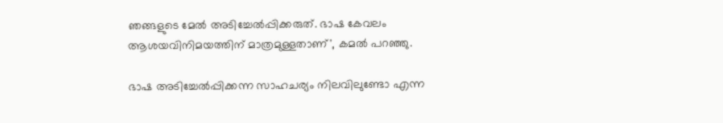ഞങ്ങളുടെ മേൽ അടിച്ചേൽപ്പിക്കരുത്. ഭാഷ കേവലം ആശയവിനിമയത്തിന് മാത്രമുള്ളതാണ്', കമൽ പറഞ്ഞു.

ഭാഷ അടിച്ചേൽപ്പിക്കന്ന സാഹചര്യം നിലവിലുണ്ടോ എന്ന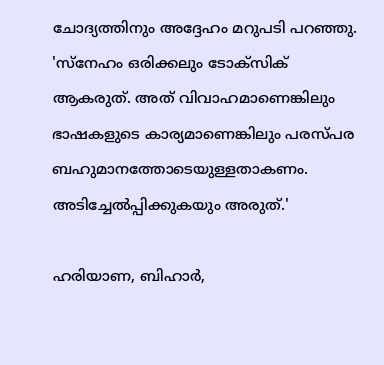ചോദ്യത്തിനും അദ്ദേഹം മറുപടി പറഞ്ഞു. 'സ്നേഹം ഒരിക്കലും ടോക്സിക് ആകരുത്. അത് വിവാഹമാണെങ്കിലും ഭാഷകളുടെ കാര്യമാണെങ്കിലും പരസ്പര ബഹുമാനത്തോടെയുള്ളതാകണം. അടിച്ചേൽപ്പിക്കുകയും അരുത്.'

ഹരിയാണ, ബിഹാർ,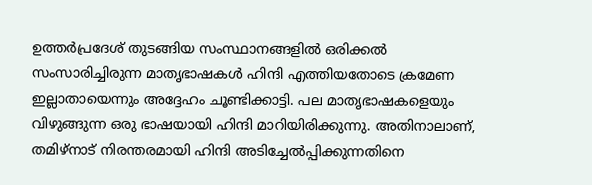ഉത്തർപ്രദേശ് തുടങ്ങിയ സംസ്ഥാനങ്ങളിൽ ഒരിക്കൽ സംസാരിച്ചിരുന്ന മാതൃഭാഷകൾ ഹിന്ദി എത്തിയതോടെ ക്രമേണ ഇല്ലാതായെന്നും അദ്ദേഹം ചൂണ്ടിക്കാട്ടി. പല മാതൃഭാഷകളെയും വിഴുങ്ങുന്ന ഒരു ഭാഷയായി ഹിന്ദി മാറിയിരിക്കുന്നു. അതിനാലാണ്, തമിഴ്‌നാട് നിരന്തരമായി ഹിന്ദി അടിച്ചേൽപ്പിക്കുന്നതിനെ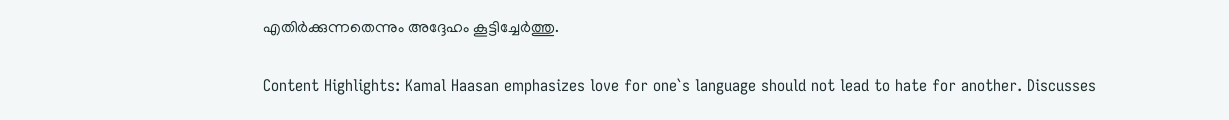എതിർക്കുന്നതെന്നും അദ്ദേഹം കൂട്ടിച്ചേർത്തു.

Content Highlights: Kamal Haasan emphasizes love for one`s language should not lead to hate for another. Discusses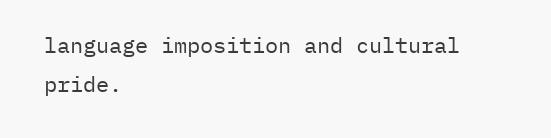language imposition and cultural pride.